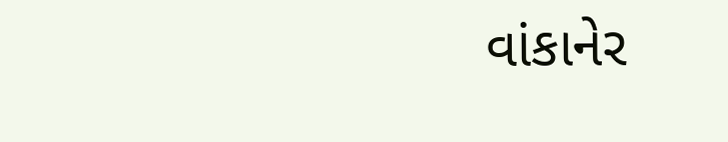વાંકાનેર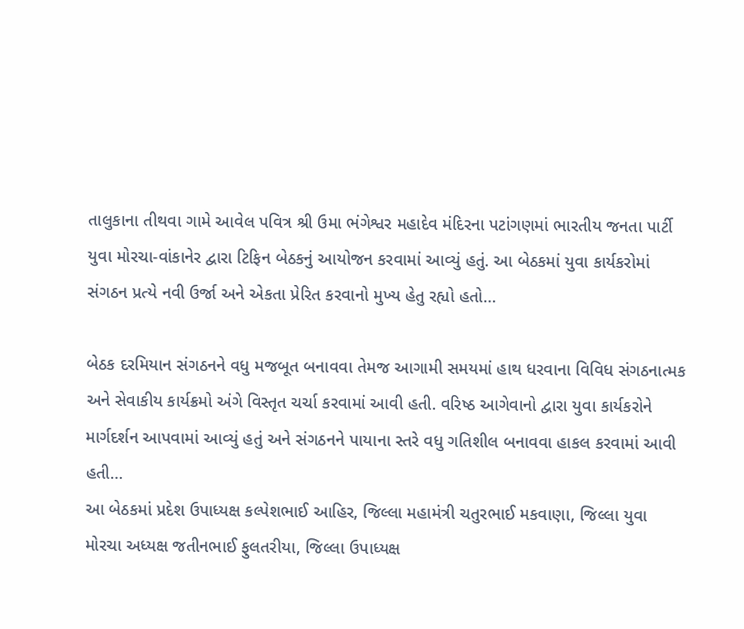તાલુકાના તીથવા ગામે આવેલ પવિત્ર શ્રી ઉમા ભંગેશ્વર મહાદેવ મંદિરના પટાંગણમાં ભારતીય જનતા પાર્ટી યુવા મોરચા-વાંકાનેર દ્વારા ટિફિન બેઠકનું આયોજન કરવામાં આવ્યું હતું. આ બેઠકમાં યુવા કાર્યકરોમાં સંગઠન પ્રત્યે નવી ઉર્જા અને એકતા પ્રેરિત કરવાનો મુખ્ય હેતુ રહ્યો હતો…

બેઠક દરમિયાન સંગઠનને વધુ મજબૂત બનાવવા તેમજ આગામી સમયમાં હાથ ધરવાના વિવિધ સંગઠનાત્મક અને સેવાકીય કાર્યક્રમો અંગે વિસ્તૃત ચર્ચા કરવામાં આવી હતી. વરિષ્ઠ આગેવાનો દ્વારા યુવા કાર્યકરોને માર્ગદર્શન આપવામાં આવ્યું હતું અને સંગઠનને પાયાના સ્તરે વધુ ગતિશીલ બનાવવા હાકલ કરવામાં આવી હતી…
આ બેઠકમાં પ્રદેશ ઉપાધ્યક્ષ કલ્પેશભાઈ આહિર, જિલ્લા મહામંત્રી ચતુરભાઈ મકવાણા, જિલ્લા યુવા મોરચા અધ્યક્ષ જતીનભાઈ ફુલતરીયા, જિલ્લા ઉપાધ્યક્ષ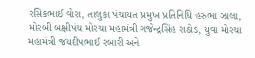રસિકભાઈ વોરા, તાલુકા પંચાયત પ્રમુખ પ્રતિનિધિ હરુભા ઝાલા, મોરબી બક્ષીપંચ મોરચા મહામંત્રી ગજેન્દ્રસિંહ રાઠોડ, યુવા મોરચા મહામંત્રી જયદીપભાઈ રબારી અને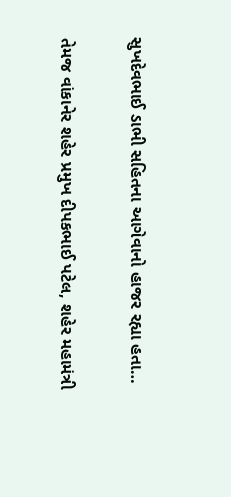સુખદેવભાઈ ડાભી સહિતના આગેવાનો હાજર રહ્યા હતા…

તેમજ વાંકાનેર શહેર પ્રમુખ દીપકભાઈ પટેલ, શહેર મહામંત્રી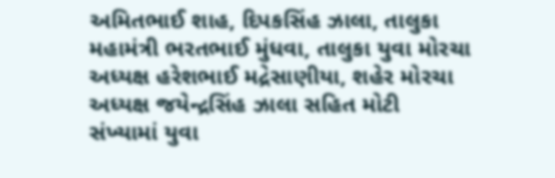અમિતભાઈ શાહ, દિપકસિંહ ઝાલા, તાલુકા મહામંત્રી ભરતભાઈ મુંધવા, તાલુકા યુવા મોરચા અધ્યક્ષ હરેશભાઈ મદ્રેસાણીયા, શહેર મોરચા અધ્યક્ષ જયેન્દ્રસિંહ ઝાલા સહિત મોટી સંખ્યામાં યુવા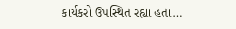કાર્યકરો ઉપસ્થિત રહ્યા હતા…